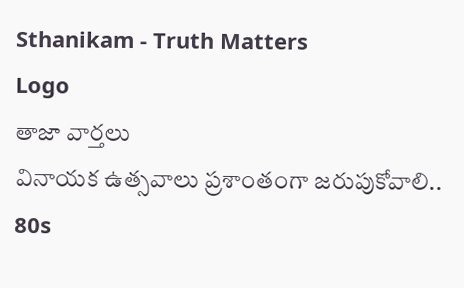Sthanikam - Truth Matters
Logo
తాజా వార్తలు
వినాయక ఉత్సవాలు ప్రశాంతంగా జరుపుకోవాలి.. 80s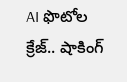AI ఫొటోల క్రేజ్.. షాకింగ్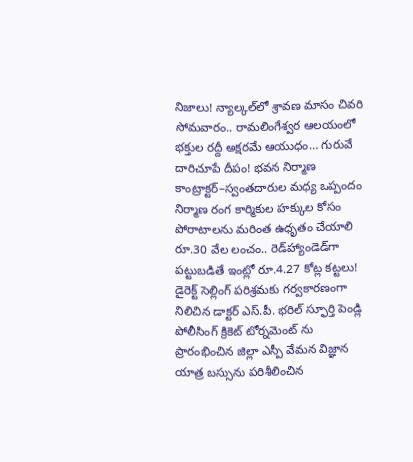నిజాలు! న్యాల్కల్‌లో శ్రావణ మాసం చివరి సోమవారం.. రామలింగేశ్వర ఆలయంలో భక్తుల రద్దీ అక్షరమే ఆయుధం… గురువే దారిచూపే దీపం! భవన నిర్మాణ కాంట్రాక్టర్‌–స్వంతదారుల మధ్య ఒప్పందం నిర్మాణ రంగ కార్మికుల హక్కుల కోసం పోరాటాలను మరింత ఉధృతం చేయాలి రూ.30 వేల లంచం.. రెడ్‌హ్యాండెడ్‌గా పట్టుబడితే ఇంట్లో రూ.4.27 కోట్ల కట్టలు! డైరెక్ట్ సెల్లింగ్ పరిశ్రమకు గర్వకారణంగా నిలిచిన డాక్టర్ ఎస్.పీ. భరిల్ స్ఫూర్తి పెండ్లి పోలీసింగ్ క్రికెట్ టోర్నమెంట్ ను ప్రారంభించిన జిల్లా ఎస్పీ వేమన విజ్ఞాన యాత్ర బస్సును పరిశీలించిన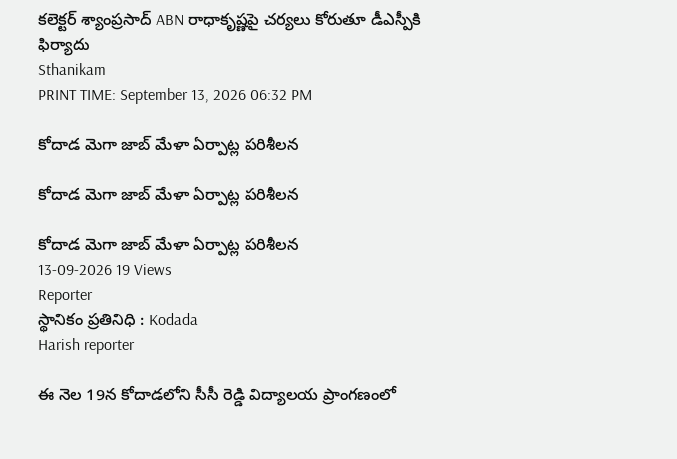కలెక్టర్ శ్యాంప్రసాద్ ABN రాధాకృష్ణపై చర్యలు కోరుతూ డీఎస్పీకి ఫిర్యాదు
Sthanikam
PRINT TIME: September 13, 2026 06:32 PM

కోదాడ మెగా జాబ్ మేళా ఏర్పాట్ల పరిశీలన

కోదాడ మెగా జాబ్ మేళా ఏర్పాట్ల పరిశీలన

కోదాడ మెగా జాబ్ మేళా ఏర్పాట్ల పరిశీలన
13-09-2026 19 Views
Reporter
స్థానికం ప్రతినిధి : Kodada
Harish reporter

ఈ నెల 19న కోదాడలోని సీసీ రెడ్డి విద్యాలయ ప్రాంగణంలో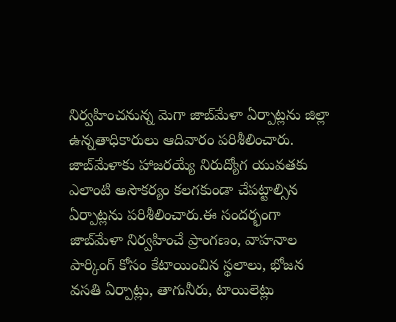నిర్వహించనున్న మెగా జాబ్‌మేళా ఏర్పాట్లను జిల్లా ఉన్నతాధికారులు ఆదివారం పరిశీలించారు. జాబ్‌మేళాకు హాజరయ్యే నిరుద్యోగ యువతకు ఎలాంటి అసౌకర్యం కలగకుండా చేపట్టాల్సిన ఏర్పాట్లను పరిశీలించారు.ఈ సందర్భంగా జాబ్‌మేళా నిర్వహించే ప్రాంగణం, వాహనాల పార్కింగ్ కోసం కేటాయించిన స్థలాలు, భోజన వసతి ఏర్పాట్లు, తాగునీరు, టాయిలెట్లు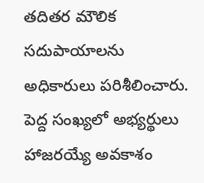తదితర మౌలిక సదుపాయాలను అధికారులు పరిశీలించారు. పెద్ద సంఖ్యలో అభ్యర్థులు హాజరయ్యే అవకాశం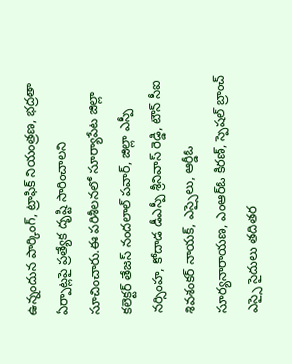ఉన్నందున పార్కింగ్, ట్రాఫిక్ నియంత్రణ, భద్రతా ఏర్పాట్లపై ప్రత్యేక దృష్టి సారించాలని సూచించారు.ఈ పరిశీలనలో సూర్యాపేట జిల్లా కలెక్టర్ తేజస్ నందలాల్ పవార్, జిల్లా ఎస్పీ నర్సింహ, కోదాడ డీఎస్పీ శ్రీనివాస్ రెడ్డి, టౌన్ సీఐ శివశంకర్ నాయక్, ఎస్సైలు, ఆర్డీఓ సూర్యనారాయణ, ఎంఆర్ఓ కిరణ్, స్పెషల్ బ్రాంచ్ ఎస్సై సైదులు తదితర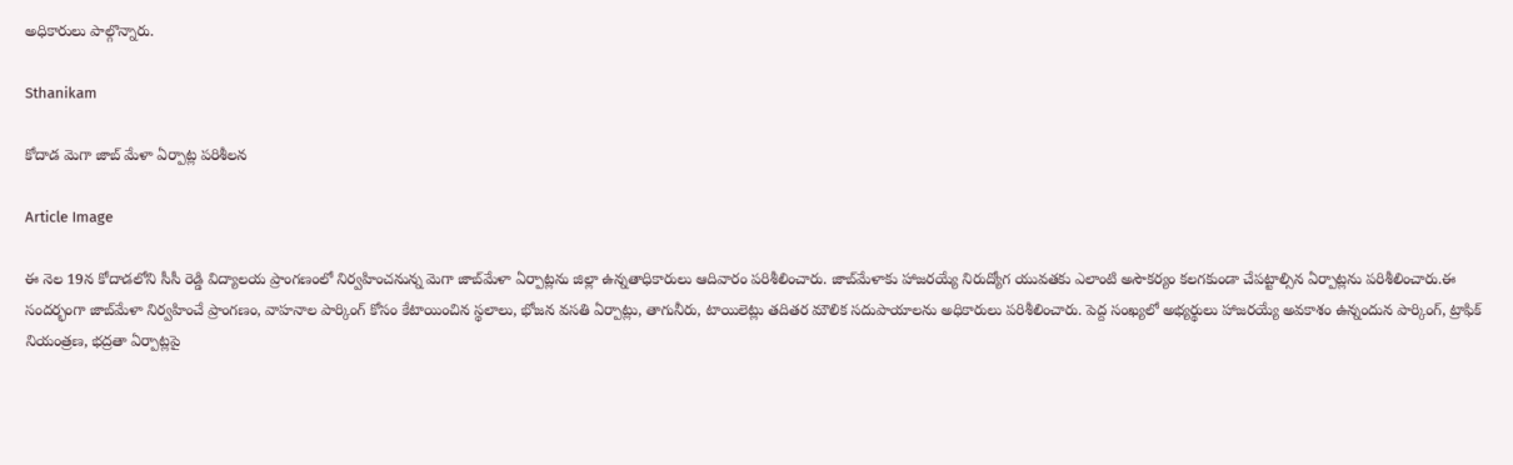అధికారులు పాల్గొన్నారు.

Sthanikam

కోదాడ మెగా జాబ్ మేళా ఏర్పాట్ల పరిశీలన

Article Image

ఈ నెల 19న కోదాడలోని సీసీ రెడ్డి విద్యాలయ ప్రాంగణంలో నిర్వహించనున్న మెగా జాబ్‌మేళా ఏర్పాట్లను జిల్లా ఉన్నతాధికారులు ఆదివారం పరిశీలించారు. జాబ్‌మేళాకు హాజరయ్యే నిరుద్యోగ యువతకు ఎలాంటి అసౌకర్యం కలగకుండా చేపట్టాల్సిన ఏర్పాట్లను పరిశీలించారు.ఈ సందర్భంగా జాబ్‌మేళా నిర్వహించే ప్రాంగణం, వాహనాల పార్కింగ్ కోసం కేటాయించిన స్థలాలు, భోజన వసతి ఏర్పాట్లు, తాగునీరు, టాయిలెట్లు తదితర మౌలిక సదుపాయాలను అధికారులు పరిశీలించారు. పెద్ద సంఖ్యలో అభ్యర్థులు హాజరయ్యే అవకాశం ఉన్నందున పార్కింగ్, ట్రాఫిక్ నియంత్రణ, భద్రతా ఏర్పాట్లపై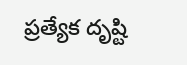ప్రత్యేక దృష్టి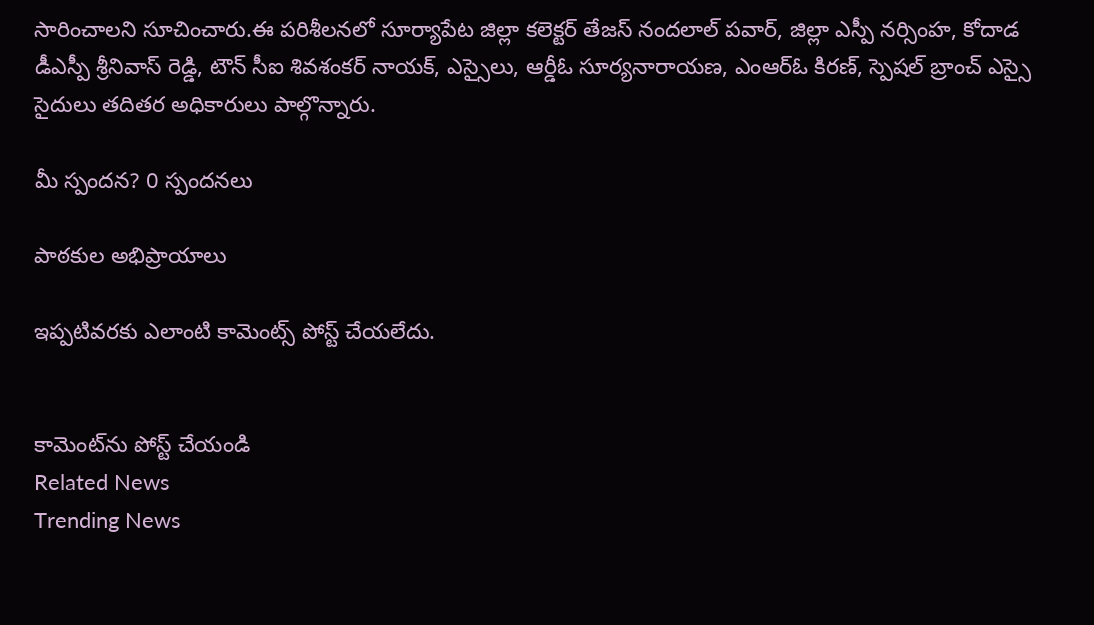సారించాలని సూచించారు.ఈ పరిశీలనలో సూర్యాపేట జిల్లా కలెక్టర్ తేజస్ నందలాల్ పవార్, జిల్లా ఎస్పీ నర్సింహ, కోదాడ డీఎస్పీ శ్రీనివాస్ రెడ్డి, టౌన్ సీఐ శివశంకర్ నాయక్, ఎస్సైలు, ఆర్డీఓ సూర్యనారాయణ, ఎంఆర్ఓ కిరణ్, స్పెషల్ బ్రాంచ్ ఎస్సై సైదులు తదితర అధికారులు పాల్గొన్నారు.

మీ స్పందన? 0 స్పందనలు

పాఠకుల అభిప్రాయాలు

ఇప్పటివరకు ఎలాంటి కామెంట్స్ పోస్ట్ చేయలేదు.


కామెంట్‌ను పోస్ట్ చేయండి
Related News
Trending News